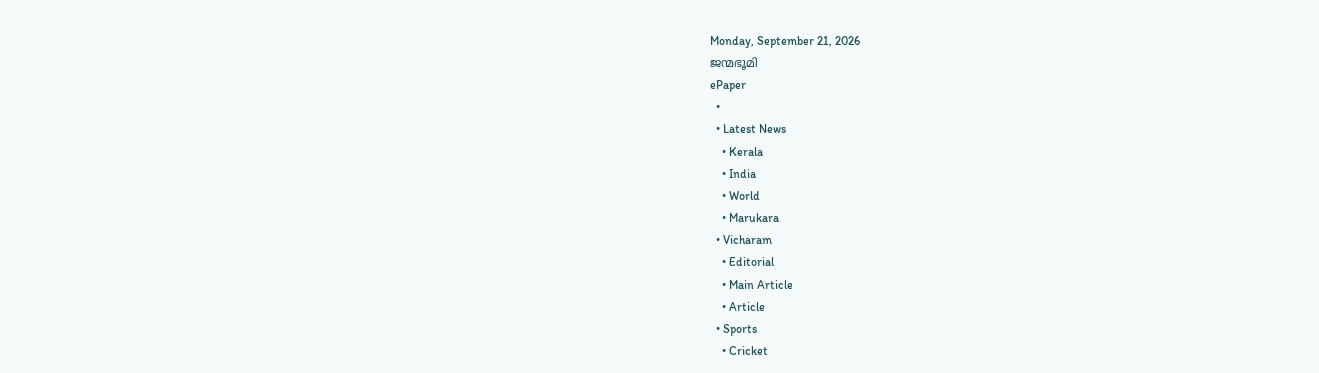Monday, September 21, 2026
ജന്മഭൂമി
ePaper
  •
  • Latest News
    • Kerala
    • India
    • World
    • Marukara
  • Vicharam
    • Editorial
    • Main Article
    • Article
  • Sports
    • Cricket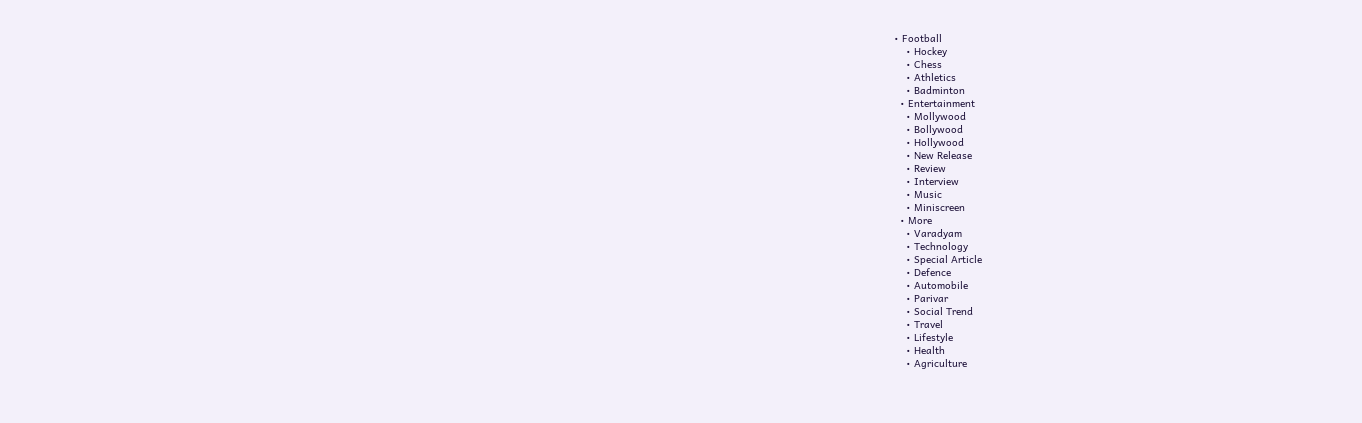• Football
    • Hockey
    • Chess
    • Athletics
    • Badminton
  • Entertainment
    • Mollywood
    • Bollywood
    • Hollywood
    • New Release
    • Review
    • Interview
    • Music
    • Miniscreen
  • More
    • Varadyam
    • Technology
    • Special Article
    • Defence
    • Automobile
    • Parivar
    • Social Trend
    • Travel
    • Lifestyle
    • Health
    • Agriculture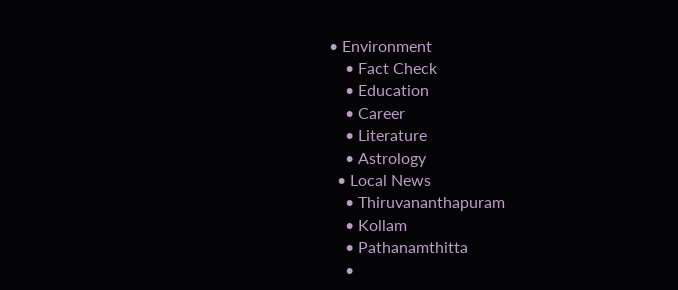• Environment
    • Fact Check
    • Education
    • Career
    • Literature
    • Astrology
  • Local News
    • Thiruvananthapuram
    • Kollam
    • Pathanamthitta
    •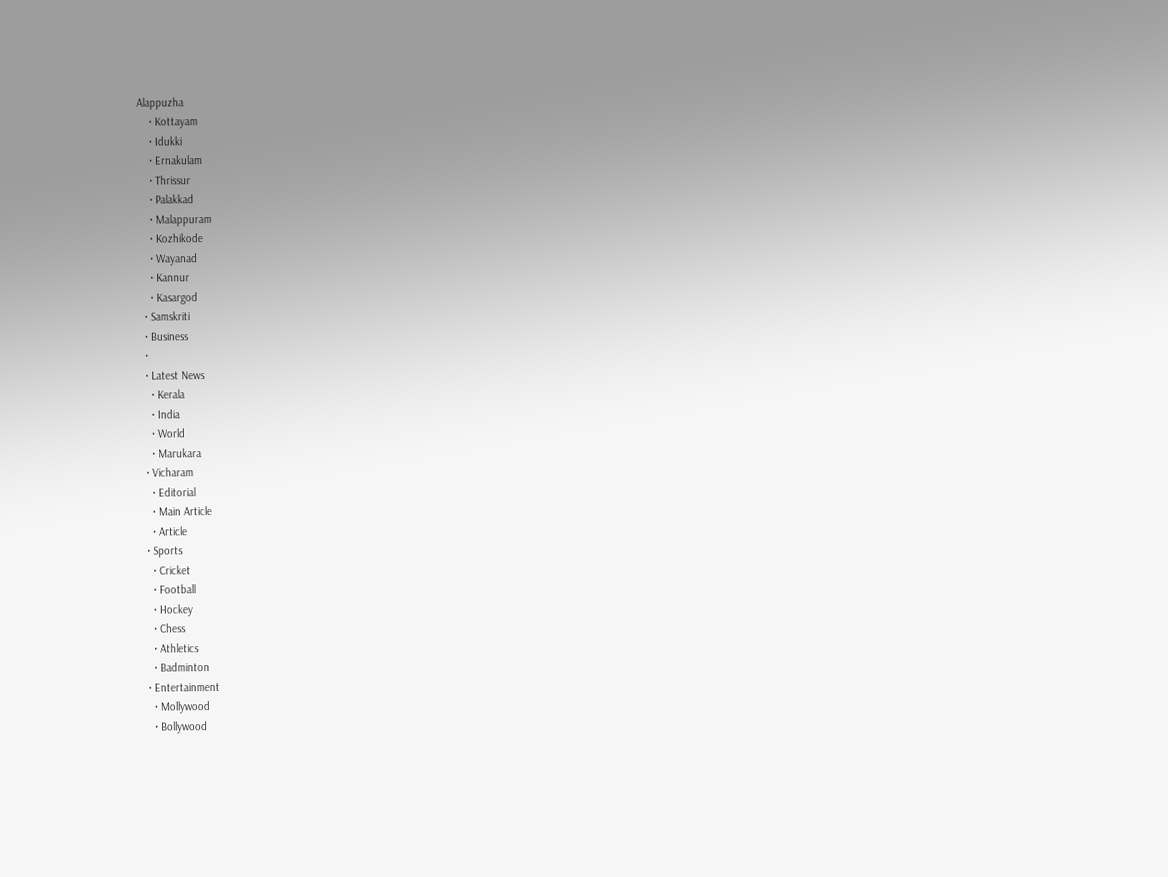Alappuzha
    • Kottayam
    • Idukki
    • Ernakulam
    • Thrissur
    • Palakkad
    • Malappuram
    • Kozhikode
    • Wayanad
    • Kannur
    • Kasargod
  • Samskriti
  • Business
  •
  • Latest News
    • Kerala
    • India
    • World
    • Marukara
  • Vicharam
    • Editorial
    • Main Article
    • Article
  • Sports
    • Cricket
    • Football
    • Hockey
    • Chess
    • Athletics
    • Badminton
  • Entertainment
    • Mollywood
    • Bollywood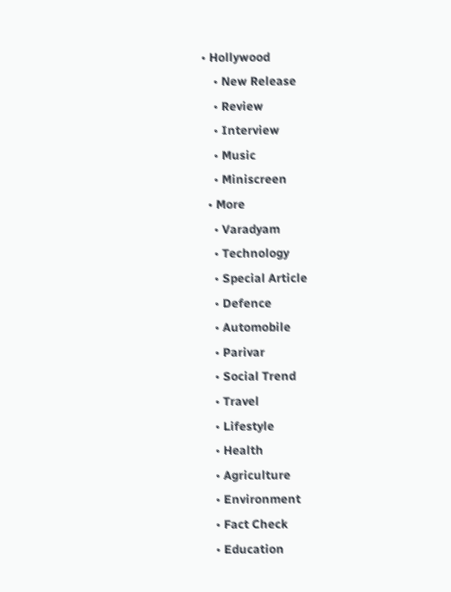• Hollywood
    • New Release
    • Review
    • Interview
    • Music
    • Miniscreen
  • More
    • Varadyam
    • Technology
    • Special Article
    • Defence
    • Automobile
    • Parivar
    • Social Trend
    • Travel
    • Lifestyle
    • Health
    • Agriculture
    • Environment
    • Fact Check
    • Education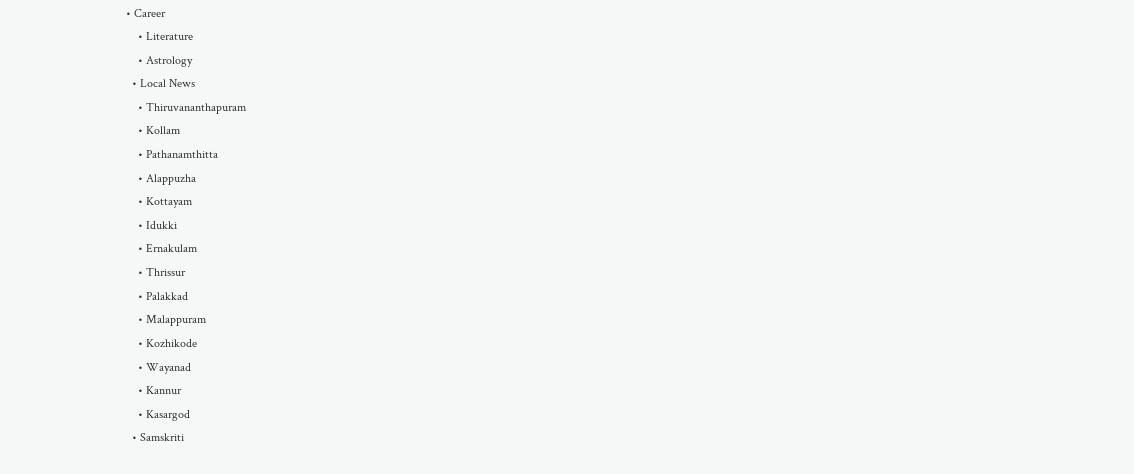• Career
    • Literature
    • Astrology
  • Local News
    • Thiruvananthapuram
    • Kollam
    • Pathanamthitta
    • Alappuzha
    • Kottayam
    • Idukki
    • Ernakulam
    • Thrissur
    • Palakkad
    • Malappuram
    • Kozhikode
    • Wayanad
    • Kannur
    • Kasargod
  • Samskriti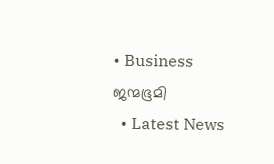• Business
ജന്മഭൂമി
  • Latest News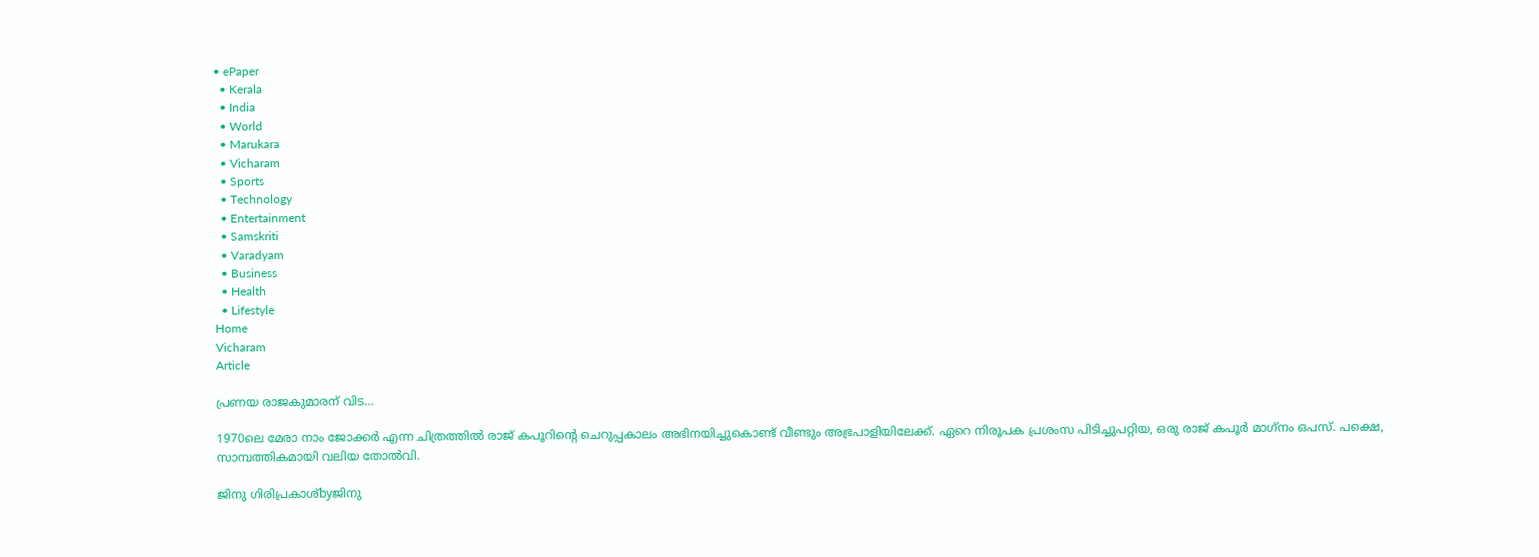• ePaper
  • Kerala
  • India
  • World
  • Marukara
  • Vicharam
  • Sports
  • Technology
  • Entertainment
  • Samskriti
  • Varadyam
  • Business
  • Health
  • Lifestyle
Home
Vicharam
Article

പ്രണയ രാജകുമാരന് വിട…

1970ലെ മേരാ നാം ജോക്കര്‍ എന്ന ചിത്രത്തില്‍ രാജ് കപൂറിന്റെ ചെറുപ്പകാലം അഭിനയിച്ചുകൊണ്ട് വീണ്ടും അഭ്രപാളിയിലേക്ക്. ഏറെ നിരൂപക പ്രശംസ പിടിച്ചുപറ്റിയ, ഒരു രാജ് കപൂര്‍ മാഗ്‌നം ഒപസ്. പക്ഷെ, സാമ്പത്തികമായി വലിയ തോല്‍വി.

ജിനു ഗിരിപ്രകാശ്byജിനു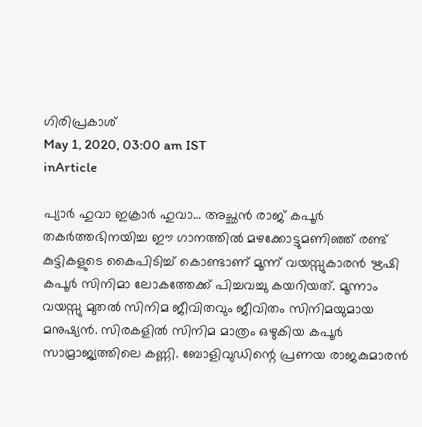ഗിരിപ്രകാശ്
May 1, 2020, 03:00 am IST
inArticle

പ്യാര്‍ ഹുവാ ഇക്രാര്‍ ഹുവാ… അച്ഛന്‍ രാജ് കപൂര്‍ തകര്‍ത്തഭിനയിച്ച ഈ ഗാനത്തില്‍ മഴക്കോട്ടുമണിഞ്ഞ് രണ്ട് കുട്ടികളുടെ കൈപിടിച്ച് കൊണ്ടാണ് മൂന്ന് വയസ്സുകാരന്‍ ഋഷി കപൂര്‍ സിനിമാ ലോകത്തേക്ക് പിച്ചവച്ചു കയറിയത്. മൂന്നാം വയസ്സു മുതല്‍ സിനിമ ജീവിതവും ജീവിതം സിനിമയുമായ മനുഷ്യന്‍. സിരകളില്‍ സിനിമ മാത്രം ഒഴുകിയ കപൂര്‍ സാമ്രാജ്യത്തിലെ കണ്ണി. ബോളിവുഡിന്റെ പ്രണയ രാജകുമാരന്‍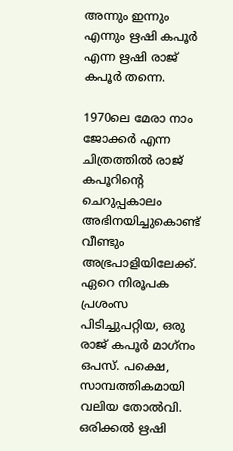അന്നും ഇന്നും എന്നും ഋഷി കപൂര്‍ എന്ന ഋഷി രാജ് കപൂര്‍ തന്നെ.

1970ലെ മേരാ നാം ജോക്കര്‍ എന്ന ചിത്രത്തില്‍ രാജ് കപൂറിന്റെ ചെറുപ്പകാലം അഭിനയിച്ചുകൊണ്ട് വീണ്ടും അഭ്രപാളിയിലേക്ക്. ഏറെ നിരൂപക പ്രശംസ പിടിച്ചുപറ്റിയ, ഒരു രാജ് കപൂര്‍ മാഗ്‌നം ഒപസ്. പക്ഷെ, സാമ്പത്തികമായി വലിയ തോല്‍വി. ഒരിക്കല്‍ ഋഷി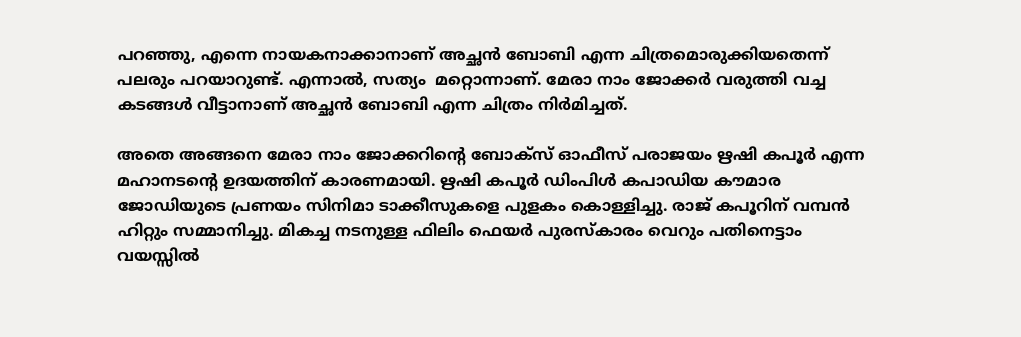പറഞ്ഞു, എന്നെ നായകനാക്കാനാണ് അച്ഛന്‍ ബോബി എന്ന ചിത്രമൊരുക്കിയതെന്ന് പലരും പറയാറുണ്ട്. എന്നാല്‍, സത്യം  മറ്റൊന്നാണ്. മേരാ നാം ജോക്കര്‍ വരുത്തി വച്ച കടങ്ങള്‍ വീട്ടാനാണ് അച്ഛന്‍ ബോബി എന്ന ചിത്രം നിര്‍മിച്ചത്.

അതെ അങ്ങനെ മേരാ നാം ജോക്കറിന്റെ ബോക്സ് ഓഫീസ് പരാജയം ഋഷി കപൂര്‍ എന്ന മഹാനടന്റെ ഉദയത്തിന് കാരണമായി. ഋഷി കപൂര്‍ ഡിംപിള്‍ കപാഡിയ കൗമാര ജോഡിയുടെ പ്രണയം സിനിമാ ടാക്കീസുകളെ പുളകം കൊള്ളിച്ചു. രാജ് കപൂറിന് വമ്പന്‍ ഹിറ്റും സമ്മാനിച്ചു. മികച്ച നടനുള്ള ഫിലിം ഫെയര്‍ പുരസ്‌കാരം വെറും പതിനെട്ടാം വയസ്സില്‍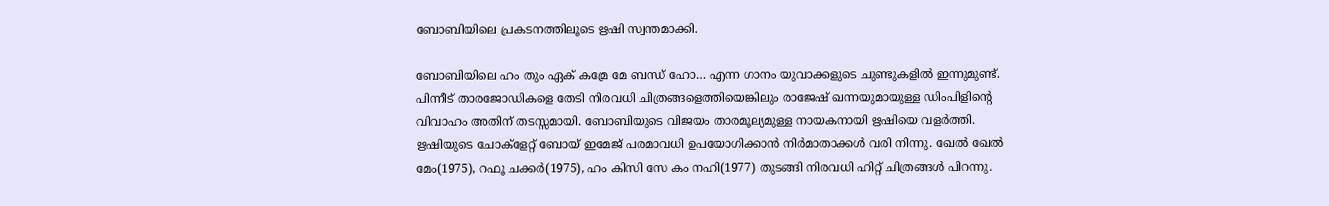ബോബിയിലെ പ്രകടനത്തിലൂടെ ഋഷി സ്വന്തമാക്കി.

ബോബിയിലെ ഹം തും ഏക് കമ്രേ മേ ബന്ധ് ഹോ… എന്ന ഗാനം യുവാക്കളുടെ ചുണ്ടുകളില്‍ ഇന്നുമുണ്ട്. പിന്നീട് താരജോഡികളെ തേടി നിരവധി ചിത്രങ്ങളെത്തിയെങ്കിലും രാജേഷ് ഖന്നയുമായുള്ള ഡിംപിളിന്റെ വിവാഹം അതിന് തടസ്സമായി. ബോബിയുടെ വിജയം താരമൂല്യമുള്ള നായകനായി ഋഷിയെ വളര്‍ത്തി. ഋഷിയുടെ ചോക്ളേറ്റ് ബോയ് ഇമേജ് പരമാവധി ഉപയോഗിക്കാന്‍ നിര്‍മാതാക്കള്‍ വരി നിന്നു. ഖേല്‍ ഖേല്‍ മേം(1975), റഫൂ ചക്കര്‍(1975), ഹം കിസി സേ കം നഹി(1977) തുടങ്ങി നിരവധി ഹിറ്റ് ചിത്രങ്ങള്‍ പിറന്നു.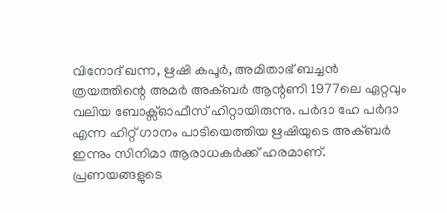വിനോദ് ഖന്ന, ഋഷി കപൂര്‍, അമിതാഭ് ബച്ചന്‍ ത്രയത്തിന്റെ അമര്‍ അക്ബര്‍ ആന്റണി 1977ലെ ഏറ്റവും വലിയ ബോക്സ്ഓഫീസ് ഹിറ്റായിരുന്നു. പര്‍ദാ ഹേ പര്‍ദാ എന്ന ഹിറ്റ് ഗാനം പാടിയെത്തിയ ഋഷിയുടെ അക്ബര്‍ ഇന്നും സിനിമാ ആരാധകര്‍ക്ക് ഹരമാണ്. പ്രണയങ്ങളുടെ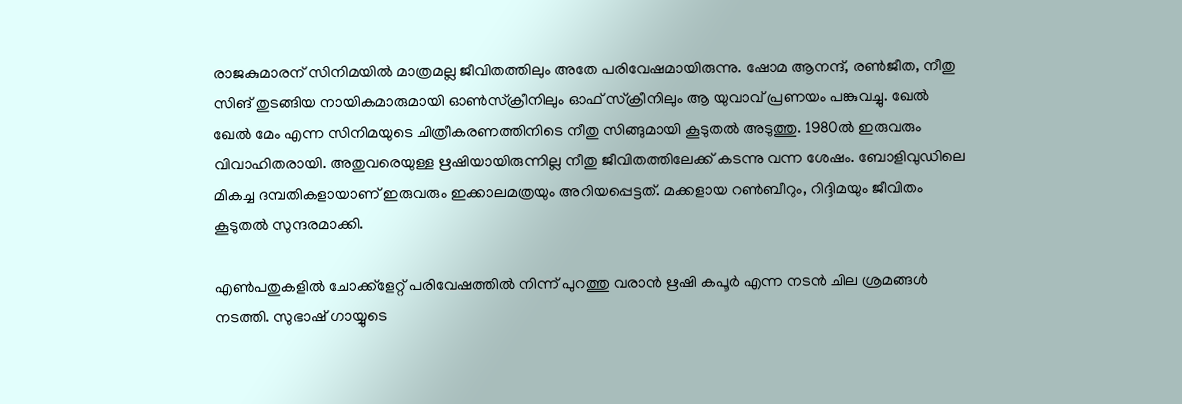രാജകുമാരന് സിനിമയില്‍ മാത്രമല്ല ജീവിതത്തിലും അതേ പരിവേഷമായിരുന്നു. ഷോമ ആനന്ദ്, രണ്‍ജീത, നീതു സിങ് തുടങ്ങിയ നായികമാരുമായി ഓണ്‍സ്ക്രീനിലും ഓഫ് സ്‌ക്രീനിലും ആ യുവാവ് പ്രണയം പങ്കുവച്ചു. ഖേല്‍ ഖേല്‍ മേം എന്ന സിനിമയുടെ ചിത്രീകരണത്തിനിടെ നീതു സിങ്ങുമായി കൂടുതല്‍ അടുത്തു. 1980ല്‍ ഇരുവരും വിവാഹിതരായി. അതുവരെയുള്ള ഋഷിയായിരുന്നില്ല നീതു ജീവിതത്തിലേക്ക് കടന്നു വന്ന ശേഷം. ബോളിവുഡിലെ മികച്ച ദമ്പതികളായാണ് ഇരുവരും ഇക്കാലമത്രയും അറിയപ്പെട്ടത്. മക്കളായ റണ്‍ബീറും, റിദ്ദിമയും ജീവിതം കൂടുതല്‍ സുന്ദരമാക്കി.

എണ്‍പതുകളില്‍ ചോക്ക്ളേറ്റ് പരിവേഷത്തില്‍ നിന്ന് പുറത്തു വരാന്‍ ഋഷി കപൂര്‍ എന്ന നടന്‍ ചില ശ്രമങ്ങള്‍ നടത്തി. സുഭാഷ് ഗായ്യുടെ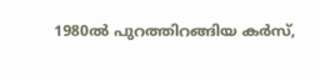1980ല്‍ പുറത്തിറങ്ങിയ കര്‍സ്,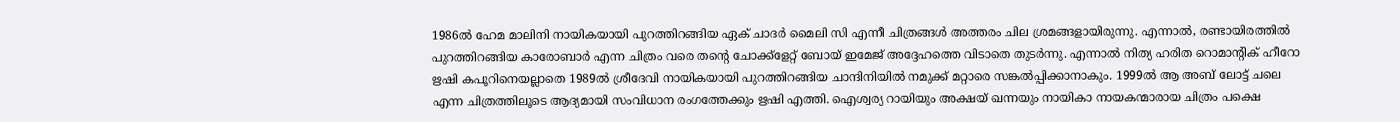1986ല്‍ ഹേമ മാലിനി നായികയായി പുറത്തിറങ്ങിയ ഏക് ചാദര്‍ മൈലി സി എന്നീ ചിത്രങ്ങള്‍ അത്തരം ചില ശ്രമങ്ങളായിരുന്നു. എന്നാല്‍, രണ്ടായിരത്തില്‍ പുറത്തിറങ്ങിയ കാരോബാര്‍ എന്ന ചിത്രം വരെ തന്റെ ചോക്ക്ളേറ്റ് ബോയ് ഇമേജ് അദ്ദേഹത്തെ വിടാതെ തുടര്‍ന്നു. എന്നാല്‍ നിത്യ ഹരിത റൊമാന്റിക് ഹീറോ ഋഷി കപൂറിനെയല്ലാതെ 1989ല്‍ ശ്രീദേവി നായികയായി പുറത്തിറങ്ങിയ ചാന്ദിനിയില്‍ നമുക്ക് മറ്റാരെ സങ്കല്‍പ്പിക്കാനാകും. 1999ല്‍ ആ അബ് ലോട്ട് ചലെ എന്ന ചിത്രത്തിലൂടെ ആദ്യമായി സംവിധാന രംഗത്തേക്കും ഋഷി എത്തി. ഐശ്വര്യ റായിയും അക്ഷയ് ഖന്നയും നായികാ നായകന്മാരായ ചിത്രം പക്ഷെ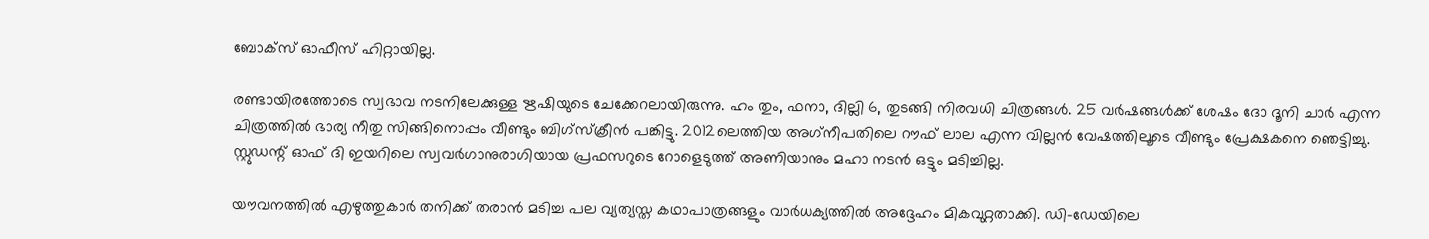ബോക്സ് ഓഫീസ് ഹിറ്റായില്ല.

രണ്ടായിരത്തോടെ സ്വഭാവ നടനിലേക്കുള്ള ഋഷിയുടെ ചേക്കേറലായിരുന്നു. ഹം തും, ഫനാ, ദില്ലി 6, തുടങ്ങി നിരവധി ചിത്രങ്ങള്‍. 25 വര്‍ഷങ്ങള്‍ക്ക് ശേഷം ദോ ദൂനി ചാര്‍ എന്ന ചിത്രത്തില്‍ ഭാര്യ നീതു സിങ്ങിനൊപ്പം വീണ്ടും ബിഗ്സ്‌ക്രീന്‍ പങ്കിട്ടു. 2012ലെത്തിയ അഗ്‌നീപതിലെ റൗഫ് ലാല എന്ന വില്ലന്‍ വേഷത്തിലൂടെ വീണ്ടും പ്രേക്ഷകനെ ഞെട്ടിച്ചു. സ്റ്റുഡന്റ് ഓഫ് ദി ഇയറിലെ സ്വവര്‍ഗാനുരാഗിയായ പ്രഫസറുടെ റോളെടുത്ത് അണിയാനും മഹാ നടന്‍ ഒട്ടും മടിച്ചില്ല.

യൗവനത്തില്‍ എഴുത്തുകാര്‍ തനിക്ക് തരാന്‍ മടിച്ച പല വ്യത്യസ്ത കഥാപാത്രങ്ങളും വാര്‍ധക്യത്തില്‍ അദ്ദേഹം മികവുറ്റതാക്കി. ഡി-ഡേയിലെ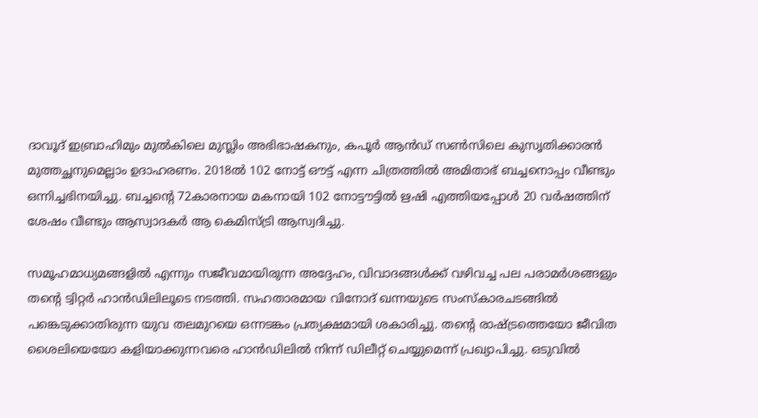ദാവൂദ് ഇബ്രാഹിമും മുല്‍കിലെ മുസ്ലിം അഭിഭാഷകനും, കപൂര്‍ ആന്‍ഡ് സണ്‍സിലെ കുസൃതിക്കാരന്‍ മുത്തച്ഛനുമെല്ലാം ഉദാഹരണം. 2018ല്‍ 102 നോട്ട് ഔട്ട് എന്ന ചിത്രത്തില്‍ അമിതാഭ് ബച്ചനൊപ്പം വീണ്ടും ഒന്നിച്ചഭിനയിച്ചു. ബച്ചന്റെ 72കാരനായ മകനായി 102 നോട്ടൗട്ടില്‍ ഋഷി എത്തിയപ്പോള്‍ 20 വര്‍ഷത്തിന് ശേഷം വീണ്ടും ആസ്വാദകര്‍ ആ കെമിസ്ട്രി ആസ്വദിച്ചു.

സമൂഹമാധ്യമങ്ങളില്‍ എന്നും സജീവമായിരുന്ന അദ്ദേഹം, വിവാദങ്ങള്‍ക്ക് വഴിവച്ച പല പരാമര്‍ശങ്ങളും തന്റെ ട്വിറ്റര്‍ ഹാന്‍ഡിലിലൂടെ നടത്തി. സഹതാരമായ വിനോദ് ഖന്നയുടെ സംസ്‌കാരചടങ്ങില്‍ പങ്കെടുക്കാതിരുന്ന യുവ തലമുറയെ ഒന്നടങ്കം പ്രത്യക്ഷമായി ശകാരിച്ചു. തന്റെ രാഷ്‌ട്രത്തെയോ ജീവിത ശൈലിയെയോ കളിയാക്കുന്നവരെ ഹാന്‍ഡിലില്‍ നിന്ന് ഡിലീറ്റ് ചെയ്യുമെന്ന് പ്രഖ്യാപിച്ചു. ഒടുവില്‍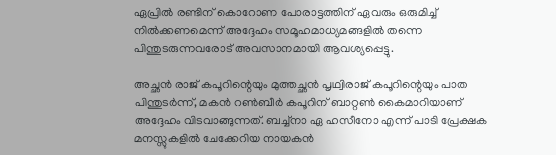ഏപ്രില്‍ രണ്ടിന് കൊറോണ പോരാട്ടത്തിന് ഏവരും ഒരുമിച്ച് നില്‍ക്കണമെന്ന് അദ്ദേഹം സമൂഹമാധ്യമങ്ങളില്‍ തന്നെ പിന്തുടരുന്നവരോട് അവസാനമായി ആവശ്യപ്പെട്ടു.

അച്ഛന്‍ രാജ് കപൂറിന്റെയും മുത്തച്ഛന്‍ പൃഥ്വിരാജ് കപൂറിന്റെയും പാത പിന്തുടര്‍ന്ന്, മകന്‍ റണ്‍ബീര്‍ കപൂറിന് ബാറ്റണ്‍ കൈമാറിയാണ് അദ്ദേഹം വിടവാങ്ങുന്നത്. ബച്ച്നാ ഏ ഹസീനോ എന്ന് പാടി പ്രേക്ഷക മനസ്സുകളില്‍ ചേക്കേറിയ നായകന്‍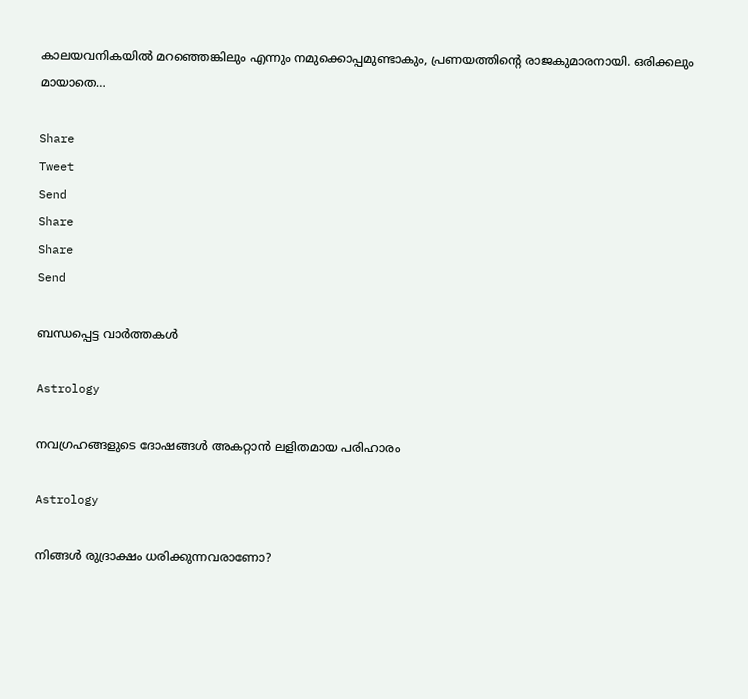കാലയവനികയില്‍ മറഞ്ഞെങ്കിലും എന്നും നമുക്കൊപ്പമുണ്ടാകും, പ്രണയത്തിന്റെ രാജകുമാരനായി. ഒരിക്കലും മായാതെ…

Share
Tweet
Send
Share
Share
Send

ബന്ധപ്പെട്ട വാര്‍ത്തകള്‍

Astrology

നവഗ്രഹങ്ങളുടെ ദോഷങ്ങൾ അകറ്റാൻ ലളിതമായ പരിഹാരം

Astrology

നിങ്ങൾ രുദ്രാക്ഷം ധരിക്കുന്നവരാണോ?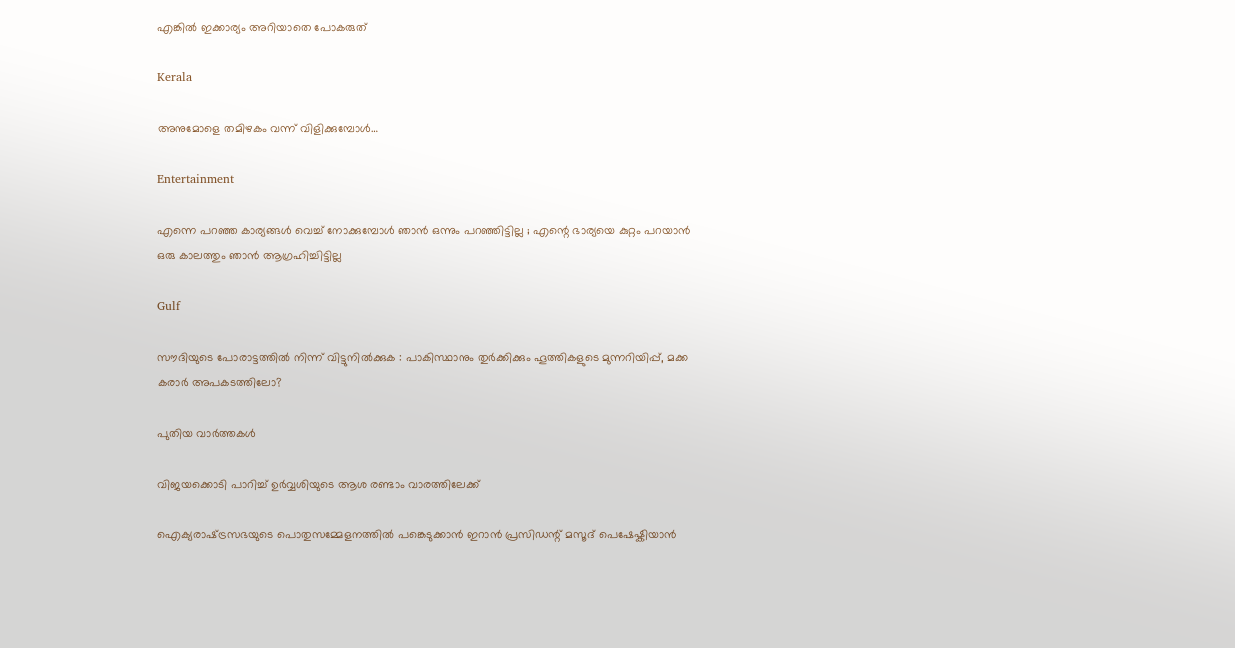എങ്കിൽ ഇക്കാര്യം അറിയാതെ പോകരുത്

Kerala

അനുമോളെ തമിഴകം വന്ന് വിളിക്കുമ്പോള്‍…

Entertainment

എന്നെ പറഞ്ഞ കാര്യങ്ങൾ വെച്ച് നോക്കുമ്പോൾ ഞാൻ ഒന്നും പറഞ്ഞി‌ട്ടില്ല ; എന്റെ ഭാര്യയെ കുറ്റം പറയാൻ ഒരു കാലത്തും ഞാൻ ആഗ്രഹിച്ചിട്ടില്ല

Gulf

സൗദിയുടെ പോരാട്ടത്തിൽ നിന്ന് വിട്ടുനിൽക്കുക : പാകിസ്ഥാനും തുർക്കിക്കും ഹൂത്തികളുടെ മുന്നറിയിപ്പ്, മക്ക കരാർ അപകടത്തിലോ?

പുതിയ വാര്‍ത്തകള്‍

വിജയക്കൊടി പാറിച്ച് ഉര്‍വ്വശിയുടെ ആശ രണ്ടാം വാരത്തിലേക്ക്

ഐക്യരാഷ്‌ട്രസഭയുടെ പൊതുസമ്മേളനത്തിൽ പങ്കെടുക്കാൻ ഇറാൻ പ്രസിഡന്റ് മസൂദ് പെഷേഷ്കിയാൻ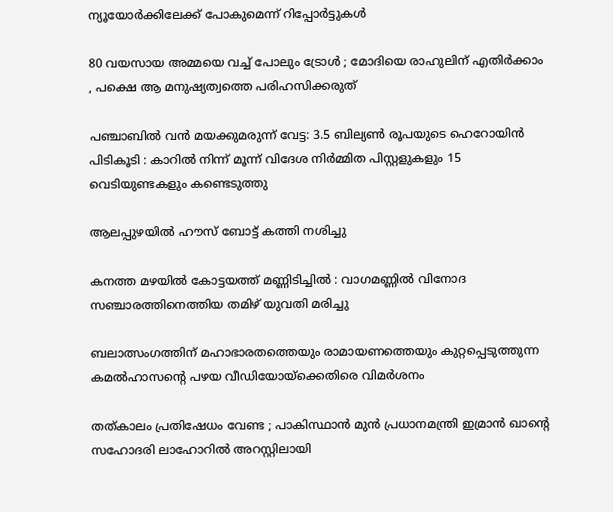ന്യൂയോർക്കിലേക്ക് പോകുമെന്ന് റിപ്പോർട്ടുകൾ

80 വയസായ അമ്മയെ വച്ച് പോലും ട്രോൾ ; മോദിയെ രാഹുലിന് എതിർക്കാം , പക്ഷെ ആ മനുഷ്യത്വത്തെ പരിഹസിക്കരുത്

പഞ്ചാബിൽ വൻ മയക്കുമരുന്ന് വേട്ട: 3.5 ബില്യൺ രൂപയുടെ ഹെറോയിൻ പിടികൂടി : കാറിൽ നിന്ന് മൂന്ന് വിദേശ നിർമ്മിത പിസ്റ്റളുകളും 15 വെടിയുണ്ടകളും കണ്ടെടുത്തു

ആലപ്പുഴയില്‍ ഹൗസ് ബോട്ട് കത്തി നശിച്ചു

കനത്ത മഴയിൽ കോട്ടയത്ത് മണ്ണിടിച്ചിൽ : വാഗമണ്ണിൽ വിനോദ സഞ്ചാരത്തിനെത്തിയ തമിഴ്‌ യുവതി മരിച്ചു

ബലാത്സംഗത്തിന് മഹാഭാരതത്തെയും രാമായണത്തെയും കുറ്റപ്പെടുത്തുന്ന കമല്‍ഹാസന്റെ പഴയ വീഡിയോയ്‌ക്കെതിരെ വിമര്‍ശനം

തത്കാലം പ്രതിഷേധം വേണ്ട ; പാകിസ്ഥാൻ മുൻ പ്രധാനമന്ത്രി ഇമ്രാൻ ഖാന്റെ സഹോദരി ലാഹോറിൽ അറസ്റ്റിലായി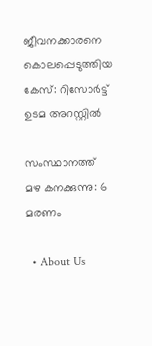ജീവനക്കാരനെ കൊലപ്പെടുത്തിയ കേസ്: റിസോര്‍ട്ട് ഉടമ അറസ്റ്റില്‍

സംസ്ഥാനത്ത് മഴ കനക്കുന്നു: 6 മരണം

  • About Us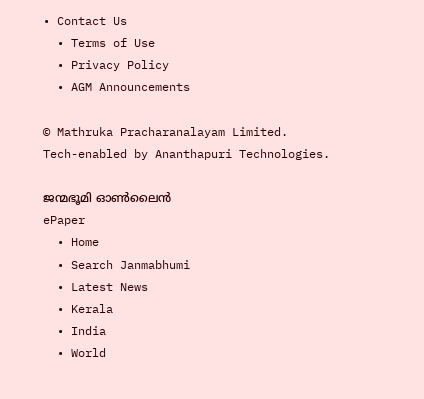• Contact Us
  • Terms of Use
  • Privacy Policy
  • AGM Announcements

© Mathruka Pracharanalayam Limited.
Tech-enabled by Ananthapuri Technologies.

ജന്മഭൂമി ഓണ്‍ലൈന്‍
ePaper
  • Home
  • Search Janmabhumi
  • Latest News
  • Kerala
  • India
  • World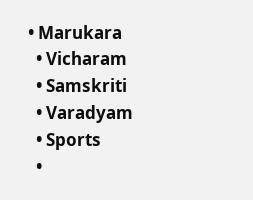• Marukara
  • Vicharam
  • Samskriti
  • Varadyam
  • Sports
  •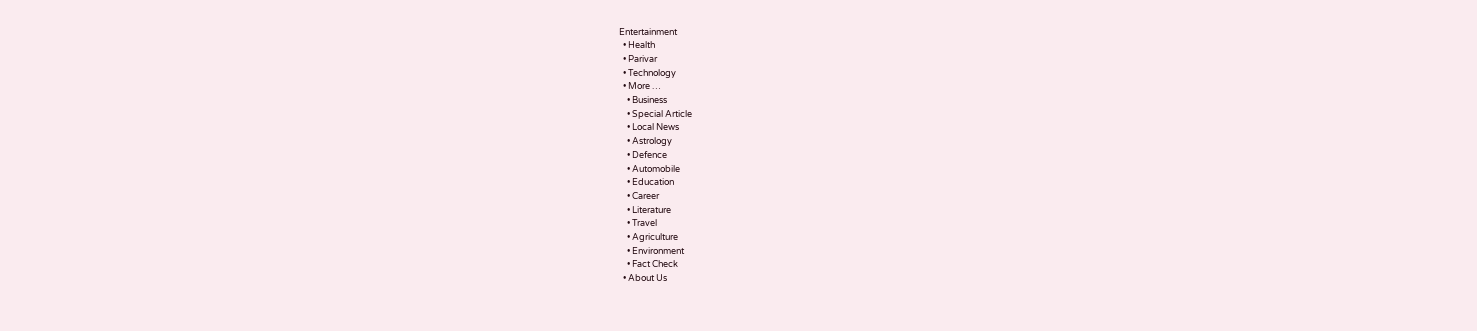Entertainment
  • Health
  • Parivar
  • Technology
  • More …
    • Business
    • Special Article
    • Local News
    • Astrology
    • Defence
    • Automobile
    • Education
    • Career
    • Literature
    • Travel
    • Agriculture
    • Environment
    • Fact Check
  • About Us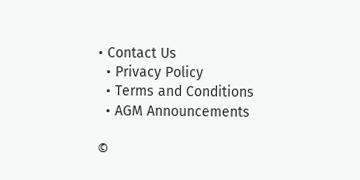• Contact Us
  • Privacy Policy
  • Terms and Conditions
  • AGM Announcements

©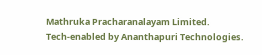Mathruka Pracharanalayam Limited.
Tech-enabled by Ananthapuri Technologies.